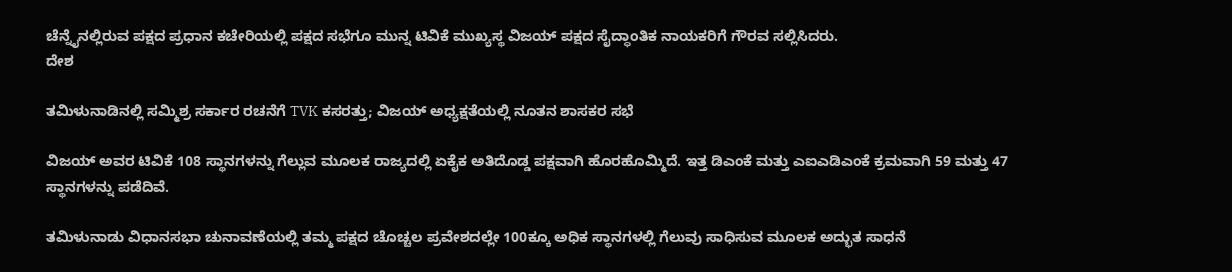ಚೆನ್ನೈನಲ್ಲಿರುವ ಪಕ್ಷದ ಪ್ರಧಾನ ಕಚೇರಿಯಲ್ಲಿ ಪಕ್ಷದ ಸಭೆಗೂ ಮುನ್ನ ಟಿವಿಕೆ ಮುಖ್ಯಸ್ಥ ವಿಜಯ್ ಪಕ್ಷದ ಸೈದ್ಧಾಂತಿಕ ನಾಯಕರಿಗೆ ಗೌರವ ಸಲ್ಲಿಸಿದರು.
ದೇಶ

ತಮಿಳುನಾಡಿನಲ್ಲಿ ಸಮ್ಮಿಶ್ರ ಸರ್ಕಾರ ರಚನೆಗೆ TVK ಕಸರತ್ತು; ವಿಜಯ್ ಅಧ್ಯಕ್ಷತೆಯಲ್ಲಿ ನೂತನ ಶಾಸಕರ ಸಭೆ

ವಿಜಯ್ ಅವರ ಟಿವಿಕೆ 108 ಸ್ಥಾನಗಳನ್ನು ಗೆಲ್ಲುವ ಮೂಲಕ ರಾಜ್ಯದಲ್ಲಿ ಏಕೈಕ ಅತಿದೊಡ್ಡ ಪಕ್ಷವಾಗಿ ಹೊರಹೊಮ್ಮಿದೆ. ಇತ್ತ ಡಿಎಂಕೆ ಮತ್ತು ಎಐಎಡಿಎಂಕೆ ಕ್ರಮವಾಗಿ 59 ಮತ್ತು 47 ಸ್ಥಾನಗಳನ್ನು ಪಡೆದಿವೆ.

ತಮಿಳುನಾಡು ವಿಧಾನಸಭಾ ಚುನಾವಣೆಯಲ್ಲಿ ತಮ್ಮ ಪಕ್ಷದ ಚೊಚ್ಚಲ ಪ್ರವೇಶದಲ್ಲೇ 100ಕ್ಕೂ ಅಧಿಕ ಸ್ಥಾನಗಳಲ್ಲಿ ಗೆಲುವು ಸಾಧಿಸುವ ಮೂಲಕ ಅದ್ಭುತ ಸಾಧನೆ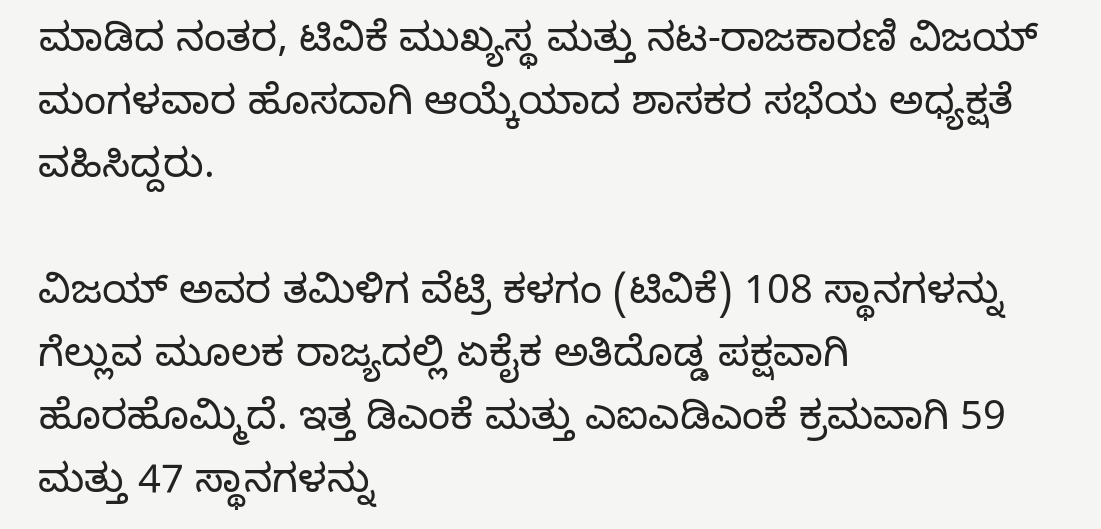ಮಾಡಿದ ನಂತರ, ಟಿವಿಕೆ ಮುಖ್ಯಸ್ಥ ಮತ್ತು ನಟ-ರಾಜಕಾರಣಿ ವಿಜಯ್ ಮಂಗಳವಾರ ಹೊಸದಾಗಿ ಆಯ್ಕೆಯಾದ ಶಾಸಕರ ಸಭೆಯ ಅಧ್ಯಕ್ಷತೆ ವಹಿಸಿದ್ದರು.

ವಿಜಯ್ ಅವರ ತಮಿಳಿಗ ವೆಟ್ರಿ ಕಳಗಂ (ಟಿವಿಕೆ) 108 ಸ್ಥಾನಗಳನ್ನು ಗೆಲ್ಲುವ ಮೂಲಕ ರಾಜ್ಯದಲ್ಲಿ ಏಕೈಕ ಅತಿದೊಡ್ಡ ಪಕ್ಷವಾಗಿ ಹೊರಹೊಮ್ಮಿದೆ. ಇತ್ತ ಡಿಎಂಕೆ ಮತ್ತು ಎಐಎಡಿಎಂಕೆ ಕ್ರಮವಾಗಿ 59 ಮತ್ತು 47 ಸ್ಥಾನಗಳನ್ನು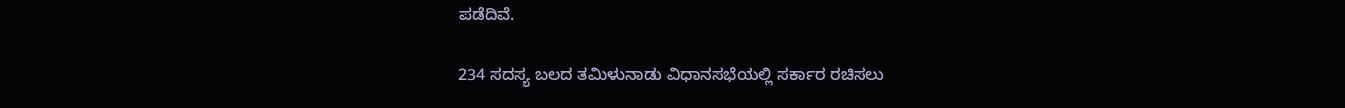ಪಡೆದಿವೆ.

234 ಸದಸ್ಯ ಬಲದ ತಮಿಳುನಾಡು ವಿಧಾನಸಭೆಯಲ್ಲಿ ಸರ್ಕಾರ ರಚಿಸಲು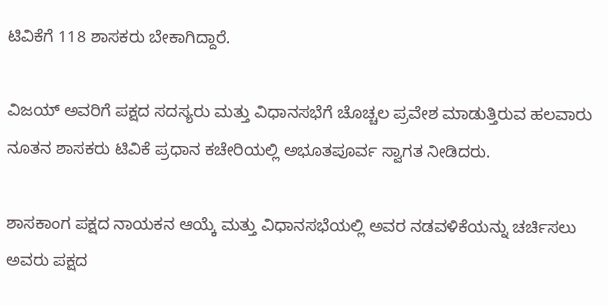ಟಿವಿಕೆಗೆ 118 ಶಾಸಕರು ಬೇಕಾಗಿದ್ದಾರೆ.

ವಿಜಯ್ ಅವರಿಗೆ ಪಕ್ಷದ ಸದಸ್ಯರು ಮತ್ತು ವಿಧಾನಸಭೆಗೆ ಚೊಚ್ಚಲ ಪ್ರವೇಶ ಮಾಡುತ್ತಿರುವ ಹಲವಾರು ನೂತನ ಶಾಸಕರು ಟಿವಿಕೆ ಪ್ರಧಾನ ಕಚೇರಿಯಲ್ಲಿ ಅಭೂತಪೂರ್ವ ಸ್ವಾಗತ ನೀಡಿದರು.

ಶಾಸಕಾಂಗ ಪಕ್ಷದ ನಾಯಕನ ಆಯ್ಕೆ ಮತ್ತು ವಿಧಾನಸಭೆಯಲ್ಲಿ ಅವರ ನಡವಳಿಕೆಯನ್ನು ಚರ್ಚಿಸಲು ಅವರು ಪಕ್ಷದ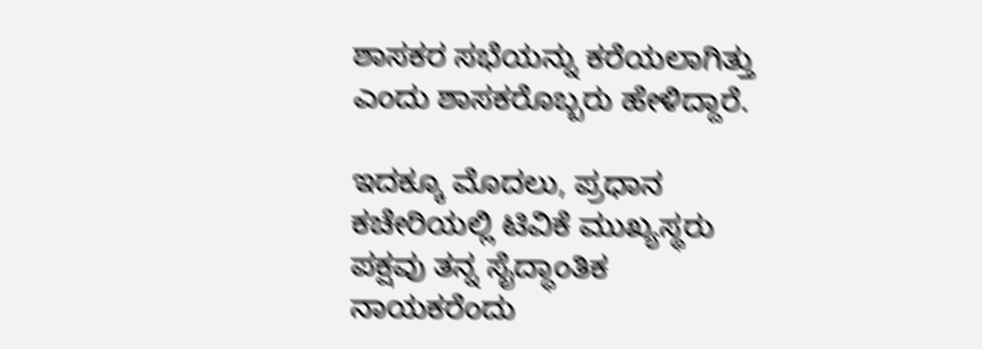ಶಾಸಕರ ಸಭೆಯನ್ನು ಕರೆಯಲಾಗಿತ್ತು ಎಂದು ಶಾಸಕರೊಬ್ಬರು ಹೇಳಿದ್ದಾರೆ.

ಇದಕ್ಕೂ ಮೊದಲು, ಪ್ರಧಾನ ಕಚೇರಿಯಲ್ಲಿ ಟಿವಿಕೆ ಮುಖ್ಯಸ್ಥರು ಪಕ್ಷವು ತನ್ನ ಸೈದ್ಧಾಂತಿಕ ನಾಯಕರೆಂದು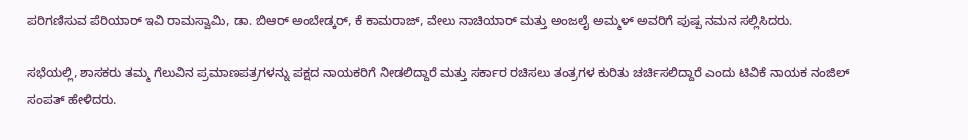ಪರಿಗಣಿಸುವ ಪೆರಿಯಾರ್ ಇವಿ ರಾಮಸ್ವಾಮಿ, ಡಾ. ಬಿಆರ್ ಅಂಬೇಡ್ಕರ್, ಕೆ ಕಾಮರಾಜ್, ವೇಲು ನಾಚಿಯಾರ್ ಮತ್ತು ಅಂಜಲೈ ಅಮ್ಮಳ್ ಅವರಿಗೆ ಪುಷ್ಪ ನಮನ ಸಲ್ಲಿಸಿದರು.

ಸಭೆಯಲ್ಲಿ, ಶಾಸಕರು ತಮ್ಮ ಗೆಲುವಿನ ಪ್ರಮಾಣಪತ್ರಗಳನ್ನು ಪಕ್ಷದ ನಾಯಕರಿಗೆ ನೀಡಲಿದ್ದಾರೆ ಮತ್ತು ಸರ್ಕಾರ ರಚಿಸಲು ತಂತ್ರಗಳ ಕುರಿತು ಚರ್ಚಿಸಲಿದ್ದಾರೆ ಎಂದು ಟಿವಿಕೆ ನಾಯಕ ನಂಜಿಲ್ ಸಂಪತ್ ಹೇಳಿದರು.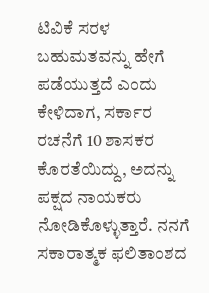ಟಿವಿಕೆ ಸರಳ ಬಹುಮತವನ್ನು ಹೇಗೆ ಪಡೆಯುತ್ತದೆ ಎಂದು ಕೇಳಿದಾಗ, ಸರ್ಕಾರ ರಚನೆಗೆ 10 ಶಾಸಕರ ಕೊರತೆಯಿದ್ದು, ಅದನ್ನು ಪಕ್ಷದ ನಾಯಕರು ನೋಡಿಕೊಳ್ಳುತ್ತಾರೆ. ನನಗೆ ಸಕಾರಾತ್ಮಕ ಫಲಿತಾಂಶದ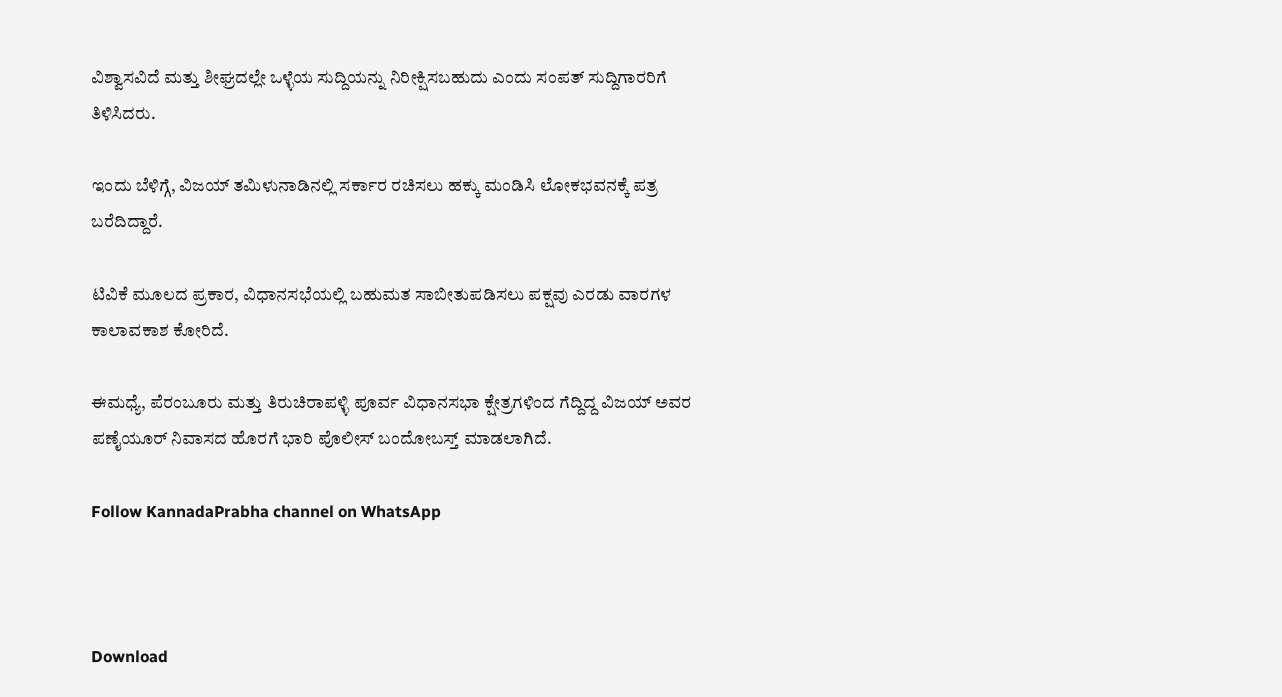ವಿಶ್ವಾಸವಿದೆ ಮತ್ತು ಶೀಘ್ರದಲ್ಲೇ ಒಳ್ಳೆಯ ಸುದ್ದಿಯನ್ನು ನಿರೀಕ್ಷಿಸಬಹುದು ಎಂದು ಸಂಪತ್ ಸುದ್ದಿಗಾರರಿಗೆ ತಿಳಿಸಿದರು.

ಇಂದು ಬೆಳಿಗ್ಗೆ, ವಿಜಯ್ ತಮಿಳುನಾಡಿನಲ್ಲಿ ಸರ್ಕಾರ ರಚಿಸಲು ಹಕ್ಕು ಮಂಡಿಸಿ ಲೋಕಭವನಕ್ಕೆ ಪತ್ರ ಬರೆದಿದ್ದಾರೆ.

ಟಿವಿಕೆ ಮೂಲದ ಪ್ರಕಾರ, ವಿಧಾನಸಭೆಯಲ್ಲಿ ಬಹುಮತ ಸಾಬೀತುಪಡಿಸಲು ಪಕ್ಷವು ಎರಡು ವಾರಗಳ ಕಾಲಾವಕಾಶ ಕೋರಿದೆ.

ಈಮಧ್ಯೆ, ಪೆರಂಬೂರು ಮತ್ತು ತಿರುಚಿರಾಪಳ್ಳಿ ಪೂರ್ವ ವಿಧಾನಸಭಾ ಕ್ಷೇತ್ರಗಳಿಂದ ಗೆದ್ದಿದ್ದ ವಿಜಯ್ ಅವರ ಪಣೈಯೂರ್ ನಿವಾಸದ ಹೊರಗೆ ಭಾರಿ ಪೊಲೀಸ್ ಬಂದೋಬಸ್ತ್ ಮಾಡಲಾಗಿದೆ.

Follow KannadaPrabha channel on WhatsApp



Download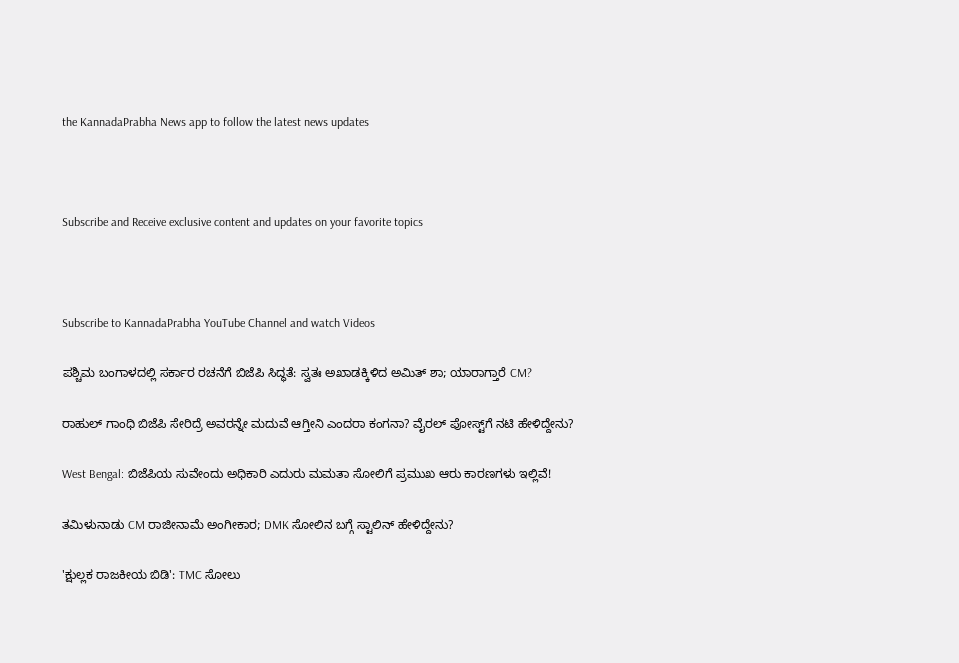the KannadaPrabha News app to follow the latest news updates



Subscribe and Receive exclusive content and updates on your favorite topics



Subscribe to KannadaPrabha YouTube Channel and watch Videos

ಪಶ್ಚಿಮ ಬಂಗಾಳದಲ್ಲಿ ಸರ್ಕಾರ ರಚನೆಗೆ ಬಿಜೆಪಿ ಸಿದ್ಧತೆ: ಸ್ವತಃ ಅಖಾಡಕ್ಕಿಳಿದ ಅಮಿತ್ ಶಾ; ಯಾರಾಗ್ತಾರೆ CM?

ರಾಹುಲ್‌ ಗಾಂಧಿ ಬಿಜೆಪಿ ಸೇರಿದ್ರೆ ಅವರನ್ನೇ ಮದುವೆ ಆಗ್ತೀನಿ ಎಂದರಾ ಕಂಗನಾ? ವೈರಲ್ ಪೋಸ್ಟ್‌ಗೆ ನಟಿ ಹೇಳಿದ್ದೇನು?

West Bengal: ಬಿಜೆಪಿಯ ಸುವೇಂದು ಅಧಿಕಾರಿ ಎದುರು ಮಮತಾ ಸೋಲಿಗೆ ಪ್ರಮುಖ ಆರು ಕಾರಣಗಳು ಇಲ್ಲಿವೆ!

ತಮಿಳುನಾಡು CM ರಾಜೀನಾಮೆ ಅಂಗೀಕಾರ; DMK ಸೋಲಿನ ಬಗ್ಗೆ ಸ್ಟಾಲಿನ್ ಹೇಳಿದ್ದೇನು?

'ಕ್ಷುಲ್ಲಕ ರಾಜಕೀಯ ಬಿಡಿ': TMC ಸೋಲು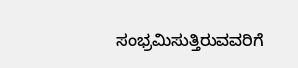ಸಂಭ್ರಮಿಸುತ್ತಿರುವವರಿಗೆ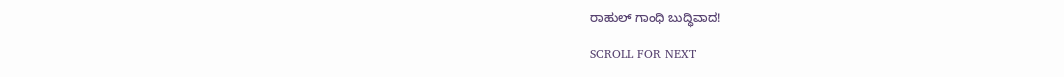ರಾಹುಲ್ ಗಾಂಧಿ ಬುದ್ಧಿವಾದ!

SCROLL FOR NEXT